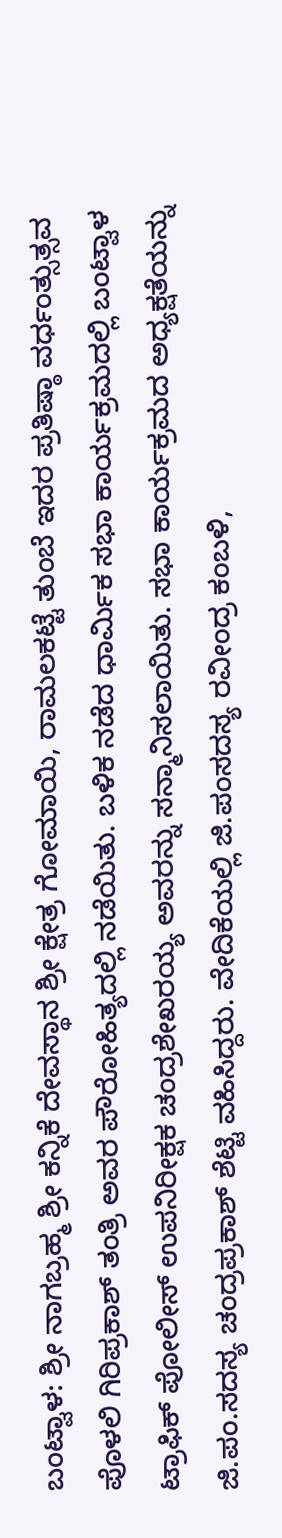ಬಂಟ್ವಾಳ: ಶ್ರೀ ನಾಗಬ್ರಹ್ಮ ಶ್ರೀ ಕನ್ನಿಕೆ ದೇವಸ್ಥಾನ ಶ್ರೀ ಕ್ಷೇತ್ರ ಗೋಮಾಯಿ, ರಾಮಲಕಟ್ಟೆ ತುಂಬೆ ಇದರ ಪ್ರತಿಷ್ಠಾ ವರ್ಧಂತ್ಸುತ್ಸವ ಪೊಳಲಿ ಗಿರಿಪ್ರಕಾಶ್ ತಂತ್ರಿ ಅವರ ಪೌರೋಹಿತ್ಯದಲ್ಲಿ ನಡೆಯಿತು. ಬಳಿಕ ನಡೆದ ಧಾರ್ಮಿಕ ಸಭಾ ಕಾರ್ಯಕ್ರಮದಲ್ಲಿ ಬಂಟ್ವಾಳ ಟ್ರಾಫಿಕ್ ಪೋಲೀಸ್ ಉಪನಿರೀಕ್ಷಕ ಚಂದ್ರಶೇಖರಯ್ಯ ಅವರನ್ನು ಸನ್ಮಾನಿಸಲಾಯಿತು. ಸಭಾ ಕಾರ್ಯಕ್ರಮದ ಅಧ್ಯಕ್ಷತೆಯನ್ನು ಜಿ.ಪಂ.ಸದಸ್ಯ ಚಂದ್ರಪ್ರಕಾಶ್ ಶೆಟ್ಟಿ ವಹಿಸಿದ್ದರು. ವೇದಿಕೆಯಲ್ಲಿ ಜಿ.ಪಂಸದಸ್ಯ ರವೀಂದ್ರ ಕಂಬಳಿ,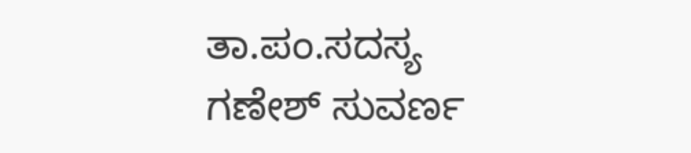ತಾ.ಪಂ.ಸದಸ್ಯ ಗಣೇಶ್ ಸುವರ್ಣ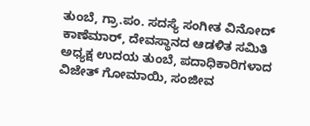ತುಂಬೆ, ಗ್ರಾ.ಪಂ. ಸದಸ್ಯೆ ಸಂಗೀತ ವಿನೋದ್ ಕಾಣೆಮಾರ್, ದೇವಸ್ಥಾನದ ಆಡಳಿತ ಸಮಿತಿ ಅಧ್ಯಕ್ಷ ಉದಯ ತುಂಬೆ, ಪದಾಧಿಕಾರಿಗಳಾದ ವಿಜೇತ್ ಗೋಮಾಯಿ, ಸಂಜೀವ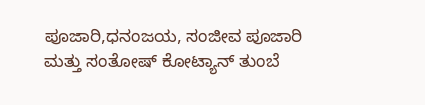ಪೂಜಾರಿ,ಧನಂಜಯ, ಸಂಜೀವ ಪೂಜಾರಿ ಮತ್ತು ಸಂತೋಷ್ ಕೋಟ್ಯಾನ್ ತುಂಬೆ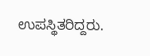ಉಪಸ್ಥಿತರಿದ್ದರು.